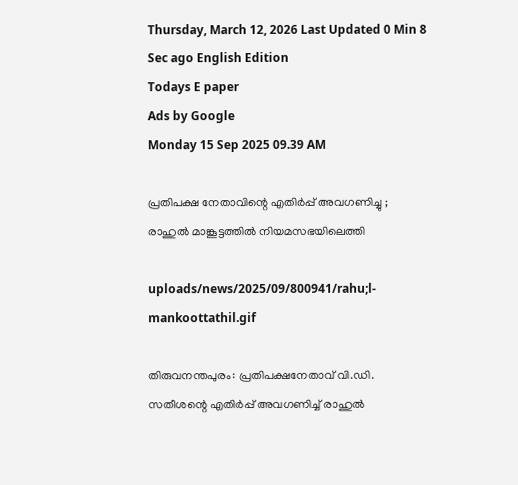Thursday, March 12, 2026 Last Updated 0 Min 8 Sec ago English Edition
Todays E paper
Ads by Google
Monday 15 Sep 2025 09.39 AM

പ്രതിപക്ഷ നേതാവിന്റെ എതിര്‍പ്പ് അവഗണിച്ചു ; രാഹുല്‍ മാങ്കൂട്ടത്തില്‍ നിയമസഭയിലെത്തി

uploads/news/2025/09/800941/rahu;l-mankoottathil.gif

തിരുവനന്തപുരം: പ്രതിപക്ഷനേതാവ് വി.ഡി. സതീശന്റെ എതിര്‍പ്പ് അവഗണിച്ച് രാഹുല്‍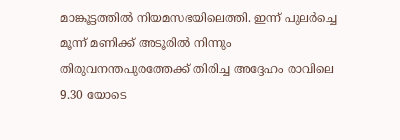മാങ്കൂട്ടത്തില്‍ നിയമസഭയിലെത്തി. ഇന്ന് പുലര്‍ച്ചെ മൂന്ന് മണിക്ക് അടൂരില്‍ നിന്നും തിരുവനന്തപുരത്തേക്ക് തിരിച്ച അദ്ദേഹം രാവിലെ 9.30 യോടെ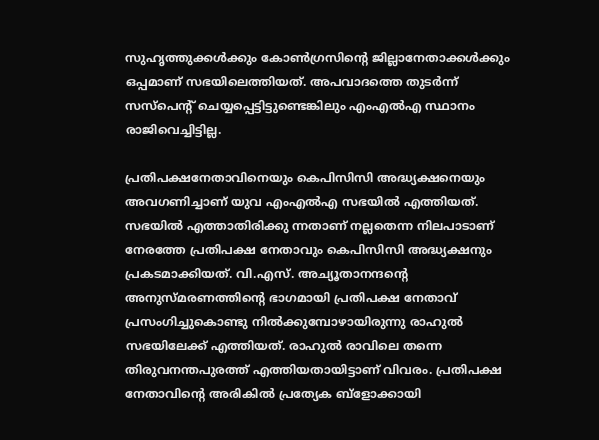സുഹൃത്തുക്കള്‍ക്കും കോണ്‍ഗ്രസിന്റെ ജില്ലാനേതാക്കള്‍ക്കും ഒപ്പമാണ് സഭയിലെത്തിയത്. അപവാദത്തെ തുടര്‍ന്ന് സസ്‌പെന്റ് ചെയ്യപ്പെട്ടിട്ടുണ്ടെങ്കിലും എംഎല്‍എ സ്ഥാനം രാജിവെച്ചിട്ടില്ല.

പ്രതിപക്ഷനേതാവിനെയും കെപിസിസി അദ്ധ്യക്ഷനെയും അവഗണിച്ചാണ് യുവ എംഎല്‍എ സഭയില്‍ എത്തിയത്. സഭയില്‍ എത്താതിരിക്കു ന്നതാണ് നല്ലതെന്ന നിലപാടാണ് നേരത്തേ പ്രതിപക്ഷ നേതാവും കെപിസിസി അദ്ധ്യക്ഷനും പ്രകടമാക്കിയത്. വി.എസ്. അച്യൂതാനന്ദന്റെ അനുസ്മരണത്തിന്റെ ഭാഗമായി പ്രതിപക്ഷ നേതാവ് പ്രസംഗിച്ചുകൊണ്ടു നില്‍ക്കുമ്പോഴായിരുന്നു രാഹുല്‍ സഭയിലേക്ക് എത്തിയത്. രാഹുല്‍ രാവിലെ തന്നെ തിരുവനന്തപുരത്ത് എത്തിയതായിട്ടാണ് വിവരം. പ്രതിപക്ഷ നേതാവിന്റെ അരികില്‍ പ്രത്യേക ബ്ളോക്കായി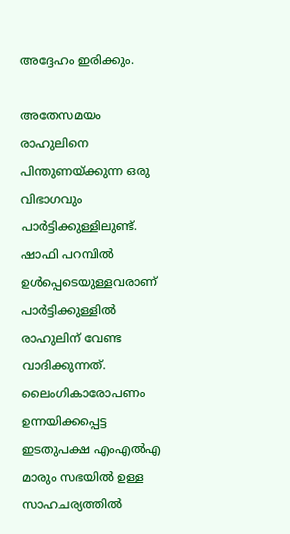അദ്ദേഹം ഇരിക്കും.

അതേസമയം രാഹുലിനെ പിന്തുണയ്ക്കുന്ന ഒരു വിഭാഗവും പാര്‍ട്ടിക്കുള്ളിലുണ്ട്. ഷാഫി പറമ്പില്‍ ഉള്‍പ്പെടെയുള്ളവരാണ് പാര്‍ട്ടിക്കുള്ളില്‍ രാഹുലിന് വേണ്ട വാദിക്കുന്നത്. ലൈംഗികാരോപണം ഉന്നയിക്കപ്പെട്ട ഇടതുപക്ഷ എംഎല്‍എ മാരും സഭയില്‍ ഉള്ള സാഹചര്യത്തില്‍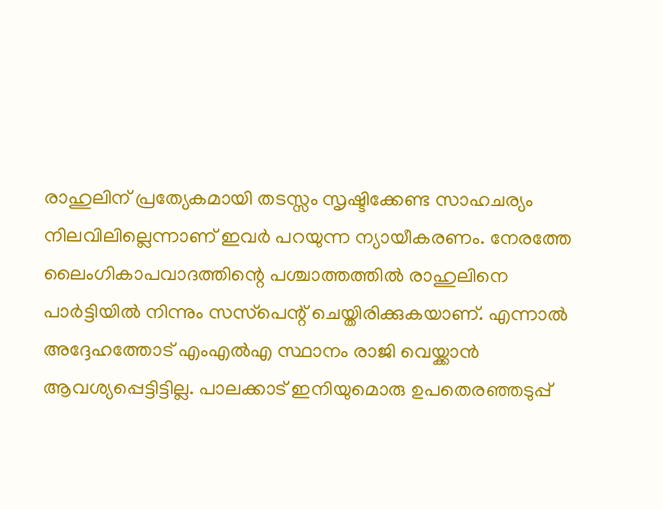രാഹുലിന് പ്രത്യേകമായി തടസ്സം സൃഷ്ടിക്കേണ്ട സാഹചര്യം നിലവിലില്ലെന്നാണ് ഇവര്‍ പറയുന്ന ന്യായീകരണം. നേരത്തേ ലൈംഗികാപവാദത്തിന്റെ പശ്ചാത്തത്തില്‍ രാഹുലിനെ പാര്‍ട്ടിയില്‍ നിന്നും സസ്‌പെന്റ് ചെയ്തിരിക്കുകയാണ്. എന്നാല്‍ അദ്ദേഹത്തോട് എംഎല്‍എ സ്ഥാനം രാജി വെയ്ക്കാന്‍ ആവശ്യപ്പെട്ടിട്ടില്ല. പാലക്കാട് ഇനിയുമൊരു ഉപതെരഞ്ഞടുപ്പ്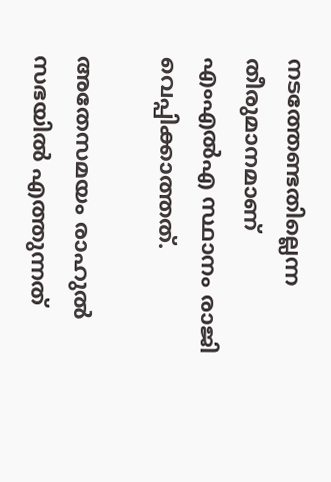നടത്തേണ്ടതില്ലെന്ന തീരുമാനമാണ് എംഎല്‍എ സ്ഥാനം രാജി വെപ്പിക്കാത്തത്.

അതേസമയം രാഹുല്‍ സഭയില്‍ എത്തുന്നത്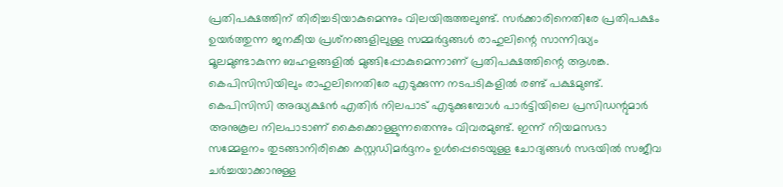പ്രതിപക്ഷത്തിന് തിരിച്ചടിയാകുമെന്നും വിലയിരുത്തലുണ്ട്. സര്‍ക്കാരിനെതിരേ പ്രതിപക്ഷം ഉയര്‍ത്തുന്ന ജനകീയ പ്രശ്‌നങ്ങളിലുള്ള സമ്മര്‍ദ്ദങ്ങള്‍ രാഹുലിന്റെ സാന്നിദ്ധ്യം മൂലമുണ്ടാകുന്ന ബഹളങ്ങളില്‍ മുങ്ങിപ്പോകുമെന്നാണ് പ്രതിപക്ഷത്തിന്റെ ആശങ്ക. കെപിസിസിയിലും രാഹുലിനെതിരേ എടുക്കുന്ന നടപടികളില്‍ രണ്ട് പക്ഷമുണ്ട്. കെപിസിസി അദ്ധ്യക്ഷന്‍ എതിര്‍ നിലപാട് എടുക്കുമ്പോള്‍ പാര്‍ട്ടിയിലെ പ്രസിഡന്റുമാര്‍ അനുകൂല നിലപാടാണ് കൈക്കൊള്ളുന്നതെന്നും വിവരമുണ്ട്. ഇന്ന് നിയമസഭാ സമ്മേളനം തുടങ്ങാനിരിക്കെ കസ്റ്റഡിമര്‍ദ്ദനം ഉള്‍പ്പെടെയുള്ള ചോദ്യങ്ങള്‍ സഭയില്‍ സജീവ ചര്‍ച്ചയാക്കാനുള്ള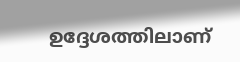ഉദ്ദേശത്തിലാണ്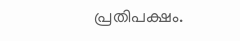പ്രതിപക്ഷം.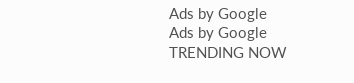Ads by Google
Ads by Google
TRENDING NOW